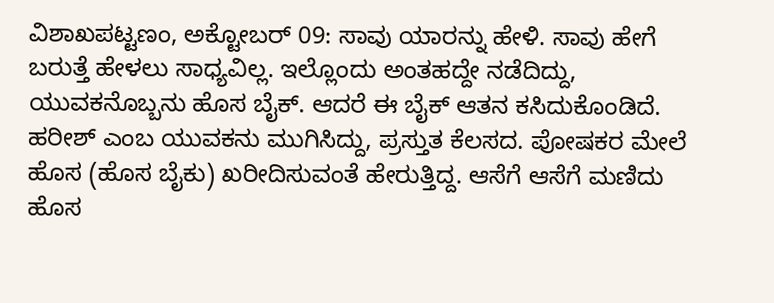ವಿಶಾಖಪಟ್ಟಣಂ, ಅಕ್ಟೋಬರ್ 09: ಸಾವು ಯಾರನ್ನು ಹೇಳಿ. ಸಾವು ಹೇಗೆ ಬರುತ್ತೆ ಹೇಳಲು ಸಾಧ್ಯವಿಲ್ಲ. ಇಲ್ಲೊಂದು ಅಂತಹದ್ದೇ ನಡೆದಿದ್ದು, ಯುವಕನೊಬ್ಬನು ಹೊಸ ಬೈಕ್. ಆದರೆ ಈ ಬೈಕ್ ಆತನ ಕಸಿದುಕೊಂಡಿದೆ. ಹರೀಶ್ ಎಂಬ ಯುವಕನು ಮುಗಿಸಿದ್ದು, ಪ್ರಸ್ತುತ ಕೆಲಸದ. ಪೋಷಕರ ಮೇಲೆ ಹೊಸ (ಹೊಸ ಬೈಕು) ಖರೀದಿಸುವಂತೆ ಹೇರುತ್ತಿದ್ದ. ಆಸೆಗೆ ಆಸೆಗೆ ಮಣಿದು ಹೊಸ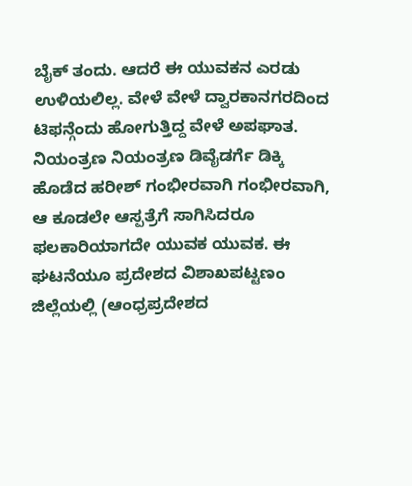ಬೈಕ್ ತಂದು. ಆದರೆ ಈ ಯುವಕನ ಎರಡು ಉಳಿಯಲಿಲ್ಲ. ವೇಳೆ ವೇಳೆ ದ್ವಾರಕಾನಗರದಿಂದ ಟಿಫನ್ಗೆಂದು ಹೋಗುತ್ತಿದ್ದ ವೇಳೆ ಅಪಘಾತ. ನಿಯಂತ್ರಣ ನಿಯಂತ್ರಣ ಡಿವೈಡರ್ಗೆ ಡಿಕ್ಕಿ ಹೊಡೆದ ಹರೀಶ್ ಗಂಭೀರವಾಗಿ ಗಂಭೀರವಾಗಿ, ಆ ಕೂಡಲೇ ಆಸ್ಪತ್ರೆಗೆ ಸಾಗಿಸಿದರೂ ಫಲಕಾರಿಯಾಗದೇ ಯುವಕ ಯುವಕ. ಈ ಘಟನೆಯೂ ಪ್ರದೇಶದ ವಿಶಾಖಪಟ್ಟಣಂ ಜಿಲ್ಲೆಯಲ್ಲಿ (ಆಂಧ್ರಪ್ರದೇಶದ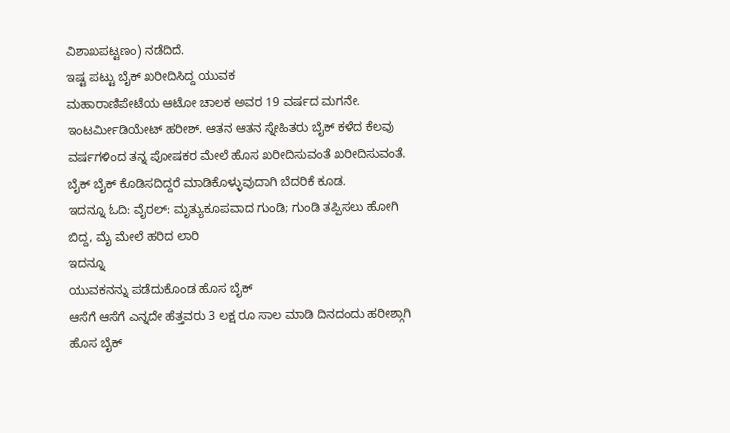ವಿಶಾಖಪಟ್ಟಣಂ) ನಡೆದಿದೆ.
ಇಷ್ಟ ಪಟ್ಟು ಬೈಕ್ ಖರೀದಿಸಿದ್ದ ಯುವಕ
ಮಹಾರಾಣಿಪೇಟೆಯ ಆಟೋ ಚಾಲಕ ಅವರ 19 ವರ್ಷದ ಮಗನೇ. ಇಂಟರ್ಮೀಡಿಯೇಟ್ ಹರೀಶ್. ಆತನ ಆತನ ಸ್ನೇಹಿತರು ಬೈಕ್ ಕಳೆದ ಕೆಲವು ವರ್ಷಗಳಿಂದ ತನ್ನ ಪೋಷಕರ ಮೇಲೆ ಹೊಸ ಖರೀದಿಸುವಂತೆ ಖರೀದಿಸುವಂತೆ. ಬೈಕ್ ಬೈಕ್ ಕೊಡಿಸದಿದ್ದರೆ ಮಾಡಿಕೊಳ್ಳುವುದಾಗಿ ಬೆದರಿಕೆ ಕೂಡ.
ಇದನ್ನೂ ಓದಿ: ವೈರಲ್: ಮೃತ್ಯುಕೂಪವಾದ ಗುಂಡಿ; ಗುಂಡಿ ತಪ್ಪಿಸಲು ಹೋಗಿ ಬಿದ್ದ, ಮೈ ಮೇಲೆ ಹರಿದ ಲಾರಿ
ಇದನ್ನೂ
ಯುವಕನನ್ನು ಪಡೆದುಕೊಂಡ ಹೊಸ ಬೈಕ್
ಆಸೆಗೆ ಆಸೆಗೆ ಎನ್ನದೇ ಹೆತ್ತವರು 3 ಲಕ್ಷ ರೂ ಸಾಲ ಮಾಡಿ ದಿನದಂದು ಹರೀಶ್ಗಾಗಿ ಹೊಸ ಬೈಕ್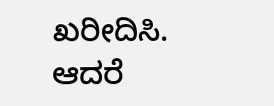ಖರೀದಿಸಿ. ಆದರೆ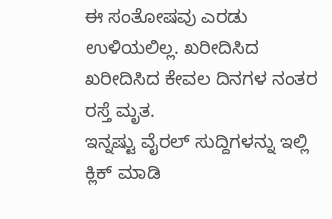ಈ ಸಂತೋಷವು ಎರಡು ಉಳಿಯಲಿಲ್ಲ. ಖರೀದಿಸಿದ ಖರೀದಿಸಿದ ಕೇವಲ ದಿನಗಳ ನಂತರ ರಸ್ತೆ ಮೃತ.
ಇನ್ನಷ್ಟು ವೈರಲ್ ಸುದ್ದಿಗಳನ್ನು ಇಲ್ಲಿ ಕ್ಲಿಕ್ ಮಾಡಿ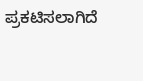ಪ್ರಕಟಿಸಲಾಗಿದೆ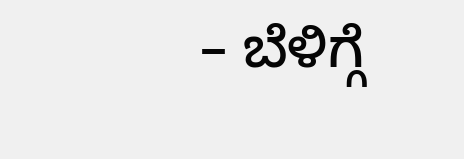– ಬೆಳಿಗ್ಗೆ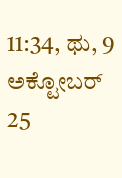11:34, ಥು, 9 ಅಕ್ಟೋಬರ್ 25